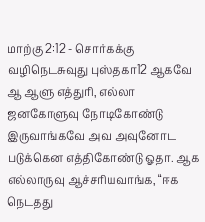மாற்கு 2:12 - சொர்கக்கு வழிநெடசுவுது புஸ்தகா12 ஆகவே ஆ ஆளு எத்துரி, எல்லா ஜனகோளுவு நோடிகோண்டு இருவாங்கவே அவ அவுனோட படுக்கென எத்திகோண்டு ஓதா. ஆக எல்லாருவு ஆச்சரியவாங்க, “ஈக நெடதது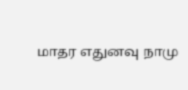மாதர எதுனவு நாமு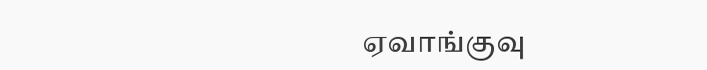ஏவாங்குவு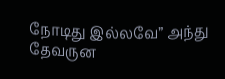நோடிது இல்லவே” அந்து தேவருன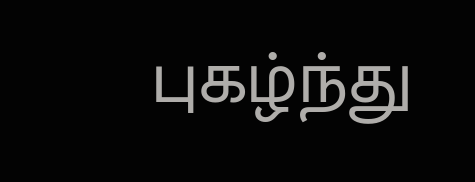புகழ்ந்து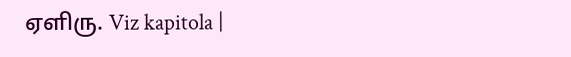ஏளிரு. Viz kapitola |